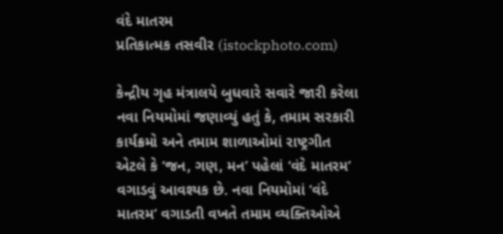વંદે માતરમ
પ્રતિકાત્મક તસવીર (istockphoto.com)

કેન્દ્રીય ગૃહ મંત્રાલયે બુધવારે સવારે જારી કરેલા નવા નિયમોમાં જણાવ્યું હતું કે, તમામ સરકારી કાર્યક્રમો અને તમામ શાળાઓમાં રાષ્ટ્રગીત એટલે કે ‘જન, ગણ, મન’ પહેલાં ‘વંદે માતરમ’ વગાડવું આવશ્યક છે. નવા નિયમોમાં ‘વંદે માતરમ’ વગાડતી વખતે તમામ વ્યક્તિઓએ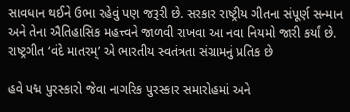સાવધાન થઈને ઉભા રહેવું પણ જરૂરી છે. સરકાર રાષ્ટ્રીય ગીતના સંપૂર્ણ સન્માન અને તેના ઐતિહાસિક મહત્ત્વને જાળવી રાખવા આ નવા નિયમો જારી કર્યાં છે. રાષ્ટ્રગીત ‘વંદે માતરમ્’ એ ભારતીય સ્વતંત્રતા સંગ્રામનું પ્રતિક છે

હવે પદ્મ પુરસ્કારો જેવા નાગરિક પુરસ્કાર સમારોહમાં અને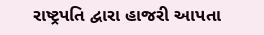રાષ્ટ્રપતિ દ્વારા હાજરી આપતા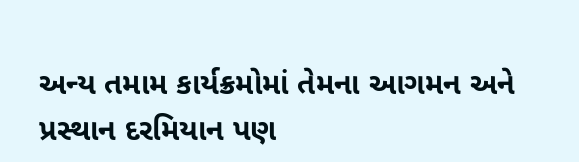અન્ય તમામ કાર્યક્રમોમાં તેમના આગમન અને પ્રસ્થાન દરમિયાન પણ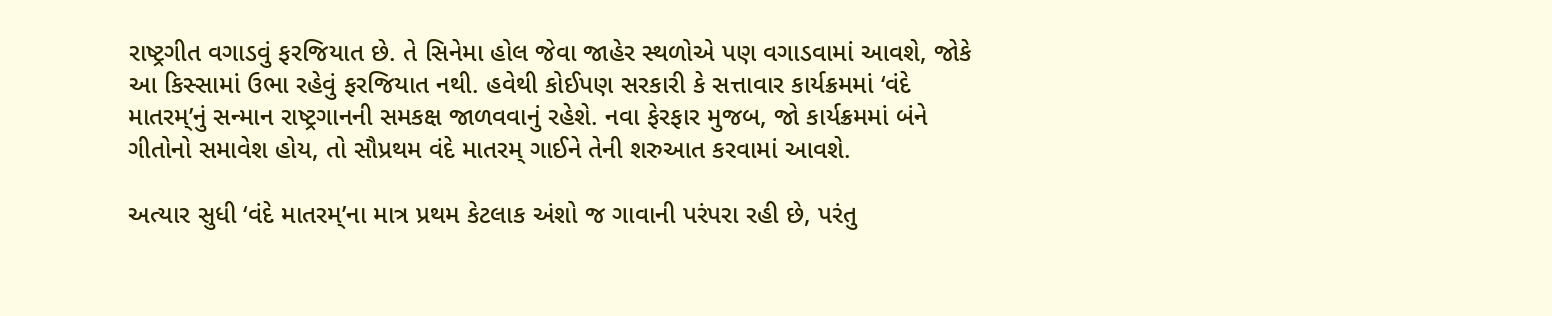રાષ્ટ્રગીત વગાડવું ફરજિયાત છે. તે સિનેમા હોલ જેવા જાહેર સ્થળોએ પણ વગાડવામાં આવશે, જોકે આ કિસ્સામાં ઉભા રહેવું ફરજિયાત નથી. હવેથી કોઈપણ સરકારી કે સત્તાવાર કાર્યક્રમમાં ‘વંદે માતરમ્’નું સન્માન રાષ્ટ્રગાનની સમકક્ષ જાળવવાનું રહેશે. નવા ફેરફાર મુજબ, જો કાર્યક્રમમાં બંને ગીતોનો સમાવેશ હોય, તો સૌપ્રથમ વંદે માતરમ્ ગાઈને તેની શરુઆત કરવામાં આવશે.

અત્યાર સુધી ‘વંદે માતરમ્’ના માત્ર પ્રથમ કેટલાક અંશો જ ગાવાની પરંપરા રહી છે, પરંતુ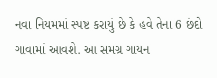નવા નિયમમાં સ્પષ્ટ કરાયું છે કે હવે તેના 6 છંદો ગાવામાં આવશે. આ સમગ્ર ગાયન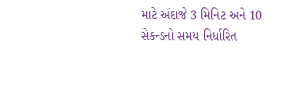માટે અંદાજે 3 મિનિટ અને 10 સેકન્ડનો સમય નિર્ધારિત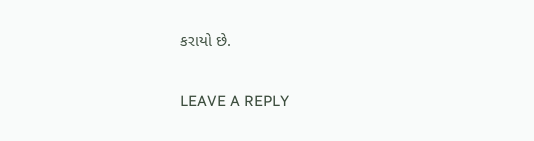કરાયો છે.

LEAVE A REPLY